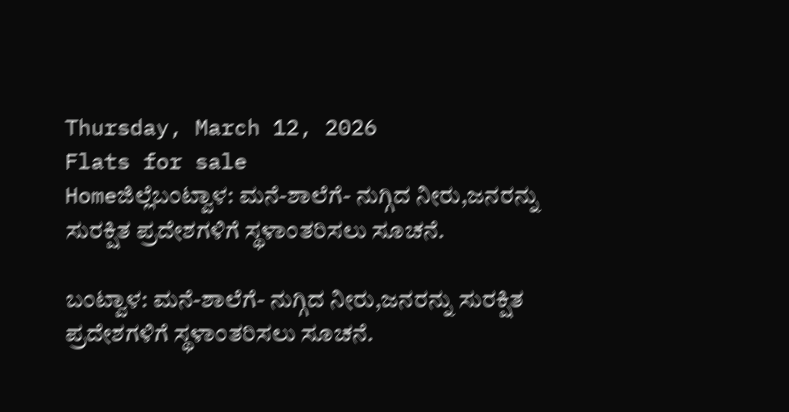Thursday, March 12, 2026
Flats for sale
Homeಜಿಲ್ಲೆಬಂಟ್ವಾಳ: ಮನೆ-ಶಾಲೆಗೆ- ನುಗ್ಗಿದ ನೀರು,ಜನರನ್ನು ಸುರಕ್ಷಿತ ಪ್ರದೇಶಗಳಿಗೆ ಸ್ಥಳಾಂತರಿಸಲು ಸೂಚನೆ.

ಬಂಟ್ವಾಳ: ಮನೆ-ಶಾಲೆಗೆ- ನುಗ್ಗಿದ ನೀರು,ಜನರನ್ನು ಸುರಕ್ಷಿತ ಪ್ರದೇಶಗಳಿಗೆ ಸ್ಥಳಾಂತರಿಸಲು ಸೂಚನೆ.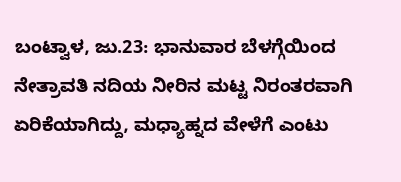ಬಂಟ್ವಾಳ, ಜು.23: ಭಾನುವಾರ ಬೆಳಗ್ಗೆಯಿಂದ ನೇತ್ರಾವತಿ ನದಿಯ ನೀರಿನ ಮಟ್ಟ ನಿರಂತರವಾಗಿ ಏರಿಕೆಯಾಗಿದ್ದು, ಮಧ್ಯಾಹ್ನದ ವೇಳೆಗೆ ಎಂಟು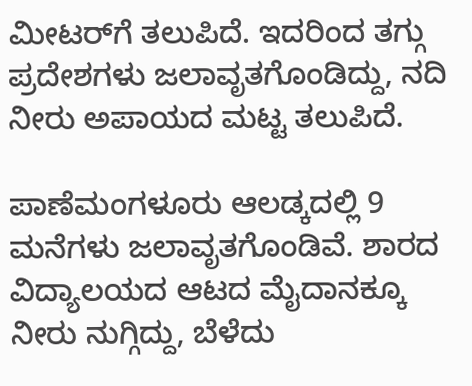ಮೀಟರ್‌ಗೆ ತಲುಪಿದೆ. ಇದರಿಂದ ತಗ್ಗು ಪ್ರದೇಶಗಳು ಜಲಾವೃತಗೊಂಡಿದ್ದು, ನದಿ ನೀರು ಅಪಾಯದ ಮಟ್ಟ ತಲುಪಿದೆ.

ಪಾಣೆಮಂಗಳೂರು ಆಲಡ್ಕದಲ್ಲಿ 9 ಮನೆಗಳು ಜಲಾವೃತಗೊಂಡಿವೆ. ಶಾರದ ವಿದ್ಯಾಲಯದ ಆಟದ ಮೈದಾನಕ್ಕೂ ನೀರು ನುಗ್ಗಿದ್ದು, ಬೆಳೆದು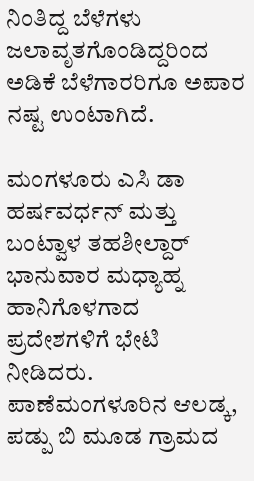ನಿಂತಿದ್ದ ಬೆಳೆಗಳು ಜಲಾವೃತಗೊಂಡಿದ್ದರಿಂದ ಅಡಿಕೆ ಬೆಳೆಗಾರರಿಗೂ ಅಪಾರ ನಷ್ಟ ಉಂಟಾಗಿದೆ.

ಮಂಗಳೂರು ಎಸಿ ಡಾ ಹರ್ಷವರ್ಧನ್ ಮತ್ತು ಬಂಟ್ವಾಳ ತಹಶೀಲ್ದಾರ್ ಭಾನುವಾರ ಮಧ್ಯಾಹ್ನ ಹಾನಿಗೊಳಗಾದ ಪ್ರದೇಶಗಳಿಗೆ ಭೇಟಿ ನೀಡಿದರು. ಪಾಣೆಮಂಗಳೂರಿನ ಆಲಡ್ಕ, ಪಡ್ಪು ಬಿ ಮೂಡ ಗ್ರಾಮದ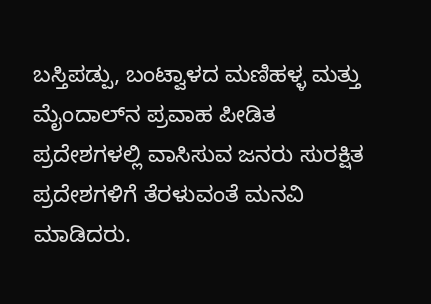ಬಸ್ತಿಪಡ್ಪು, ಬಂಟ್ವಾಳದ ಮಣಿಹಳ್ಳ ಮತ್ತು ಮೈಂದಾಲ್‌ನ ಪ್ರವಾಹ ಪೀಡಿತ ಪ್ರದೇಶಗಳಲ್ಲಿ ವಾಸಿಸುವ ಜನರು ಸುರಕ್ಷಿತ ಪ್ರದೇಶಗಳಿಗೆ ತೆರಳುವಂತೆ ಮನವಿ ಮಾಡಿದರು.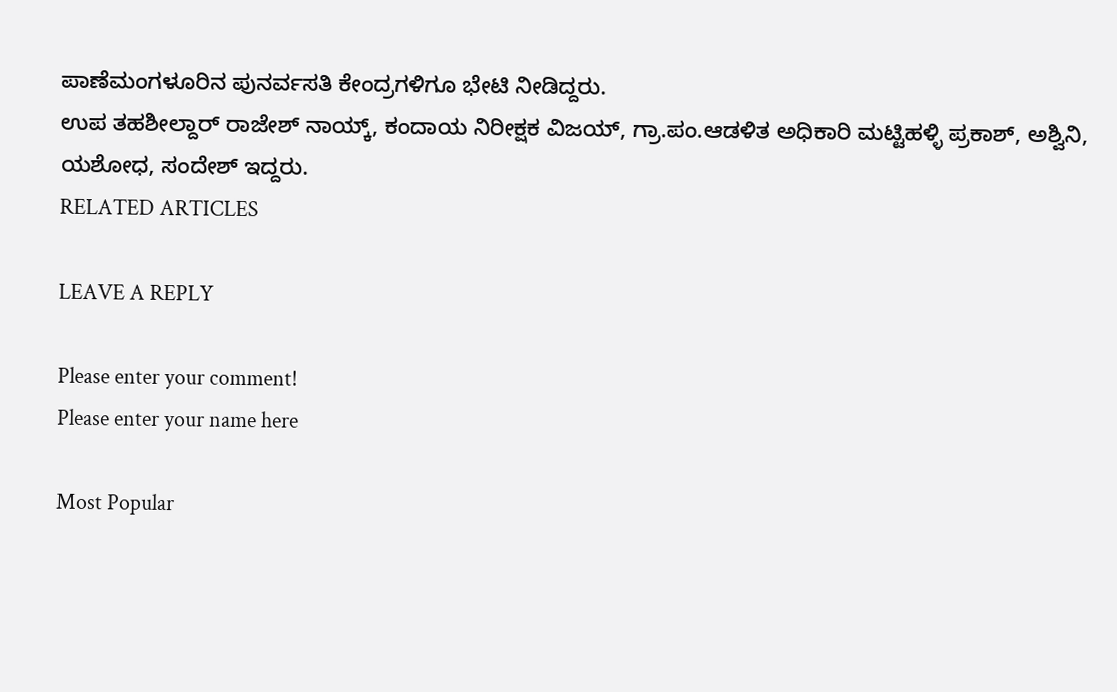ಪಾಣೆಮಂಗಳೂರಿನ ಪುನರ್ವಸತಿ ಕೇಂದ್ರಗಳಿಗೂ ಭೇಟಿ ನೀಡಿದ್ದರು.
ಉಪ ತಹಶೀಲ್ದಾರ್ ರಾಜೇಶ್ ನಾಯ್ಕ್, ಕಂದಾಯ ನಿರೀಕ್ಷಕ ವಿಜಯ್, ಗ್ರಾ.ಪಂ.ಆಡಳಿತ ಅಧಿಕಾರಿ ಮಟ್ಟಿಹಳ್ಳಿ ಪ್ರಕಾಶ್, ಅಶ್ವಿನಿ, ಯಶೋಧ, ಸಂದೇಶ್ ಇದ್ದರು.
RELATED ARTICLES

LEAVE A REPLY

Please enter your comment!
Please enter your name here

Most Popular